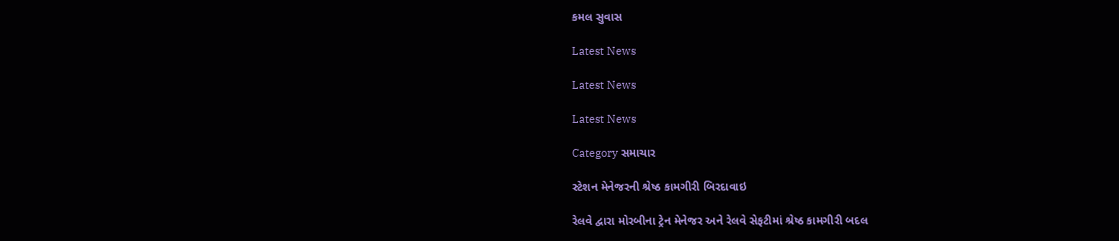કમલ સુવાસ

Latest News

Latest News

Latest News

Category સમાચાર

સ્ટેશન મેનેજરની શ્રેષ્ઠ કામગીરી બિરદાવાઇ

રેલવે દ્વારા મોરબીના ટ્રેન મેનેજર અને રેલવે સેફટીમાં શ્રેષ્ઠ કામગીરી બદલ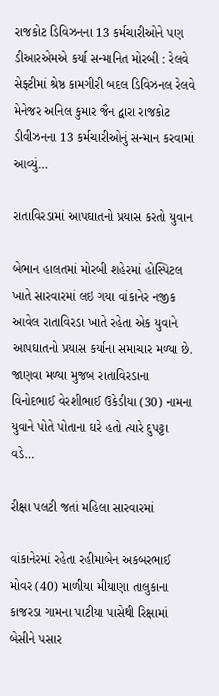રાજકોટ ડિવિઝનના 13 કર્મચારીઓને પણ ડીઆરએમએ કર્યા સન્માનિત મોરબી : રેલવે સેફ્ટીમાં શ્રેષ્ઠ કામગીરી બદલ ડિવિઝનલ રેલવે મેનેજર અનિલ કુમાર જૈન દ્વારા રાજકોટ ડીવીઝનના 13 કર્મચારીઓનું સન્માન કરવામાં આવ્યું…

રાતાવિરડામાં આપઘાતનો પ્રયાસ કરતો યુવાન

બેભાન હાલતમાં મોરબી શહેરમાં હોસ્પિટલ ખાતે સારવારમાં લઇ ગયા વાંકાનેર નજીક આવેલ રાતાવિરડા ખાતે રહેતા એક યુવાને આપઘાતનો પ્રયાસ કર્યાના સમાચાર મળ્યા છે. જાણવા મળ્યા મુજબ રાતાવિરડાના વિનોદભાઈ વેરશીભાઈ ઉકેડીયા (30) નામના યુવાને પોતે પોતાના ઘરે હતો ત્યારે દુપટ્ટા વડે…

રીક્ષા પલટી જતાં મહિલા સારવારમાં

વાંકાનેરમાં રહેતા રહીમાબેન અકબરભાઈ મોવર (40) માળીયા મીયાણા તાલુકાના કાજરડા ગામના પાટીયા પાસેથી રિક્ષામાં બેસીને પસાર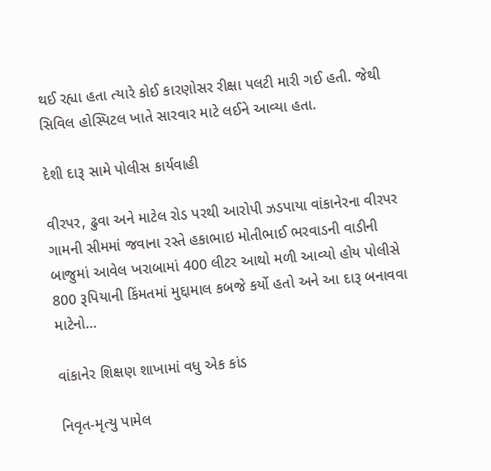થઈ રહ્યા હતા ત્યારે કોઈ કારણોસર રીક્ષા પલટી મારી ગઈ હતી. જેથી સિવિલ હોસ્પિટલ ખાતે સારવાર માટે લઈને આવ્યા હતા.

દેશી દારૂ સામે પોલીસ કાર્યવાહી

વીરપર, ઢુવા અને માટેલ રોડ પરથી આરોપી ઝડપાયા વાંકાનેરના વીરપર ગામની સીમમાં જવાના રસ્તે હકાભાઇ મોતીભાઈ ભરવાડની વાડીની બાજુમાં આવેલ ખરાબામાં 400 લીટર આથો મળી આવ્યો હોય પોલીસે 800 રૂપિયાની કિંમતમાં મુદ્દામાલ કબજે કર્યો હતો અને આ દારૂ બનાવવા માટેનો…

વાંકાનેર શિક્ષણ શાખામાં વધુ એક કાંડ

નિવૃત-મૃત્યુ પામેલ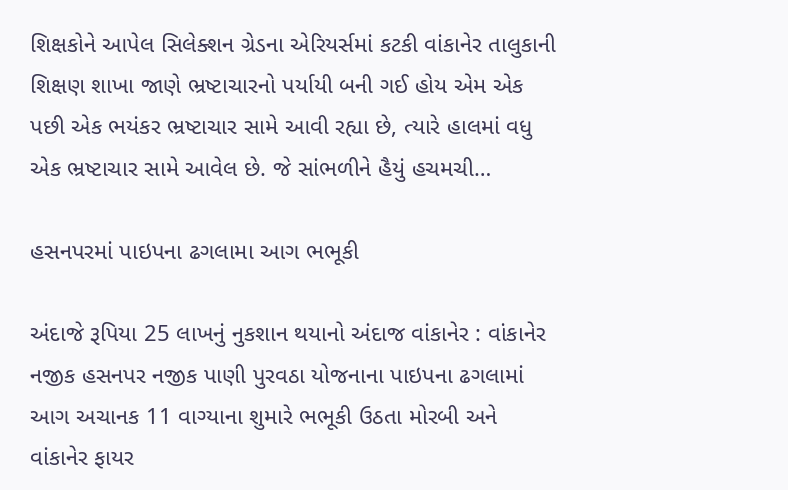શિક્ષકોને આપેલ સિલેક્શન ગ્રેડના એરિયર્સમાં કટકી વાંકાનેર તાલુકાની શિક્ષણ શાખા જાણે ભ્રષ્ટાચારનો પર્યાયી બની ગઈ હોય એમ એક પછી એક ભયંકર ભ્રષ્ટાચાર સામે આવી રહ્યા છે, ત્યારે હાલમાં વધુ એક ભ્રષ્ટાચાર સામે આવેલ છે. જે સાંભળીને હૈયું હચમચી…

હસનપરમાં પાઇપના ઢગલામા આગ ભભૂકી

અંદાજે રૂપિયા 25 લાખનું નુકશાન થયાનો અંદાજ વાંકાનેર : વાંકાનેર નજીક હસનપર નજીક પાણી પુરવઠા યોજનાના પાઇપના ઢગલામાં આગ અચાનક 11 વાગ્યાના શુમારે ભભૂકી ઉઠતા મોરબી અને વાંકાનેર ફાયર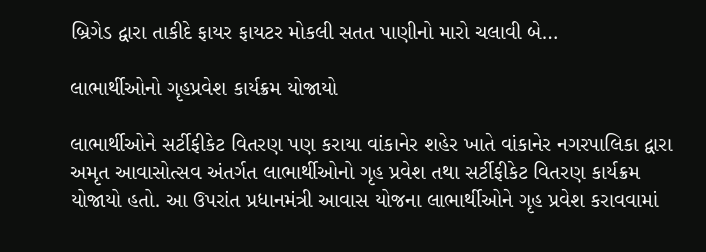બ્રિગેડ દ્વારા તાકીદે ફાયર ફાયટર મોકલી સતત પાણીનો મારો ચલાવી બે…

લાભાર્થીઓનો ગૃહપ્રવેશ કાર્યક્રમ યોજાયો

લાભાર્થીઓને સર્ટીફીકેટ વિતરણ પણ કરાયા વાંકાનેર શહેર ખાતે વાંકાનેર નગરપાલિકા દ્વારા અમૃત આવાસોત્‍સવ અંતર્ગત લાભાર્થીઓનો ગૃહ પ્રવેશ તથા સર્ટીફીકેટ વિતરણ કાર્યક્રમ યોજાયો હતો. આ ઉપરાંત પ્રધાનમંત્રી આવાસ યોજના લાભાર્થીઓને ગૃહ પ્રવેશ કરાવવામાં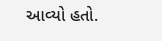આવ્‍યો હતો.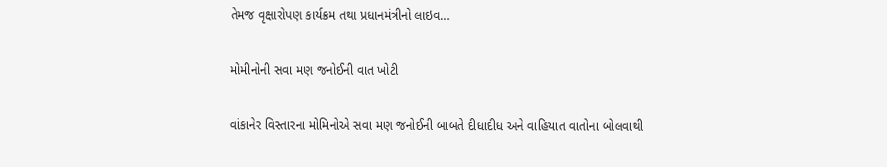તેમજ વૃક્ષારોપણ કાર્યક્રમ તથા પ્રધાનમંત્રીનો લાઇવ…

મોમીનોની સવા મણ જનોઈની વાત ખોટી

વાંકાનેર વિસ્તારના મોમિનોએ સવા મણ જનોઈની બાબતે દીધાદીધ અને વાહિયાત વાતોના બોલવાથી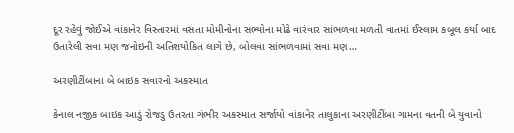દૂર રહેવું જોઈએ વાંકાનેર વિસ્તારમાં વસતા મોમીનોના સભ્યોના મોઢે વારંવાર સાંભળવા મળતી વાતમાં ઈસ્લામ કબૂલ કર્યા બાદ ઉતારેલી સવા મણ જનોઇની અતિશયોકિત લાગે છે, બોલવા સાંભળવામાં સવા મણ…

અરણીટીંબાના બે બાઇક સવારનો અકસ્માત

કેનાલ નજીક બાઇક આડું રોજડુ ઉતરતા ગંભીર અકસ્માત સર્જાયો વાંકાનેર તાલુકાના અરણીટીંબા ગામના વતની બે યુવાનો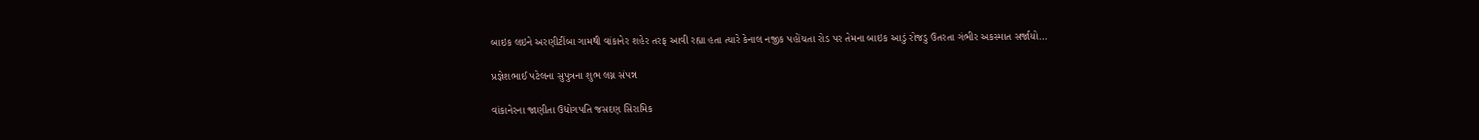બાઇક લઇને અરણીટીંબા ગામથી વાંકાનેર શહેર તરફ આવી રહ્યા હતા ત્યારે કેનાલ નજીક પહોંચતા રોડ પર તેમના બાઇક આડું રોજડુ ઉતરતા ગંભીર અકસ્માત સર્જાયો…

પ્રજ્ઞેશભાઈ પટેલના સુપુત્રના શુભ લગ્ન સંપન્ન

વાંકાનેરના જાણીતા ઉદ્યોગપતિ જસદણ સિરામિક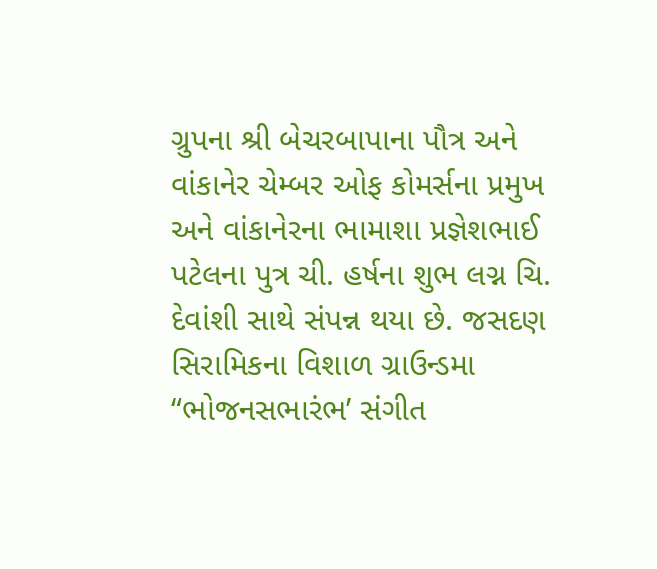ગ્રુપના શ્રી બેચરબાપાના પૌત્ર અને વાંકાનેર ચેમ્બર ઓફ કોમર્સના પ્રમુખ અને વાંકાનેરના ભામાશા પ્રજ્ઞેશભાઈ પટેલના પુત્ર ચી. હર્ષના શુભ લગ્ન ચિ. દેવાંશી સાથે સંપન્ન થયા છે. જસદણ સિરામિકના વિશાળ ગ્રાઉન્ડમા “ભોજનસભારંભ’ સંગીત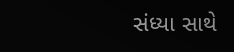સંધ્યા સાથે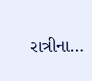રાત્રીના…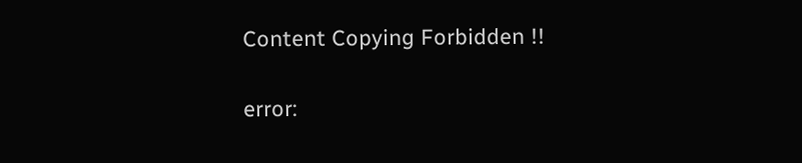Content Copying Forbidden !!

error: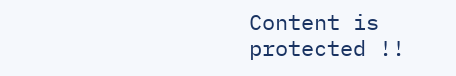Content is protected !!